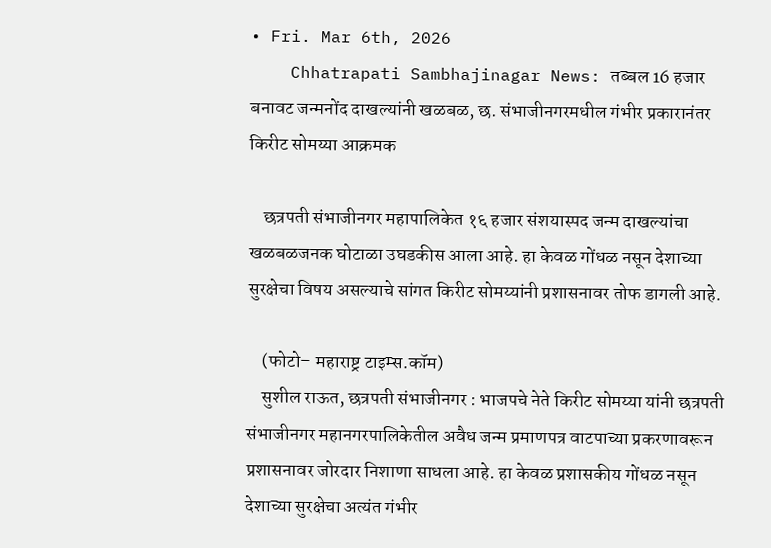• Fri. Mar 6th, 2026
    Chhatrapati Sambhajinagar News: तब्बल 16 हजार बनावट जन्मनोंद दाखल्यांनी खळबळ, छ. संभाजीनगरमधील गंभीर प्रकारानंतर किरीट सोमय्या आक्रमक

    छत्रपती संभाजीनगर महापालिकेत १६ हजार संशयास्पद जन्म दाखल्यांचा खळबळजनक घोटाळा उघडकीस आला आहे. हा केवळ गोंधळ नसून देशाच्या सुरक्षेचा विषय असल्याचे सांगत किरीट सोमय्यांनी प्रशासनावर तोफ डागली आहे.

    (फोटो– महाराष्ट्र टाइम्स.कॉम)
    सुशील राऊत, छत्रपती संभाजीनगर : भाजपचे नेते किरीट सोमय्या यांनी छत्रपती संभाजीनगर महानगरपालिकेतील अवैध जन्म प्रमाणपत्र वाटपाच्या प्रकरणावरून प्रशासनावर जोरदार निशाणा साधला आहे. हा केवळ प्रशासकीय गोंधळ नसून देशाच्या सुरक्षेचा अत्यंत गंभीर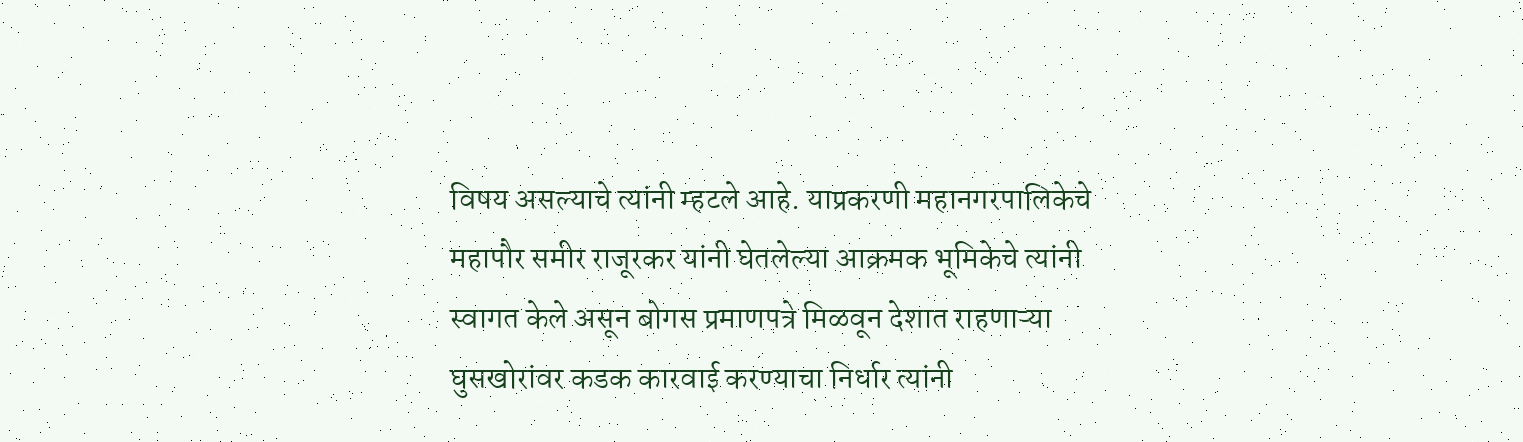विषय असल्याचे त्यांनी म्हटले आहे. याप्रकरणी महानगरपालिकेचे महापौर समीर राजूरकर यांनी घेतलेल्या आक्रमक भूमिकेचे त्यांनी स्वागत केले असून बोगस प्रमाणपत्रे मिळवून देशात राहणाऱ्या घुसखोरांवर कडक कारवाई करण्याचा निर्धार त्यांनी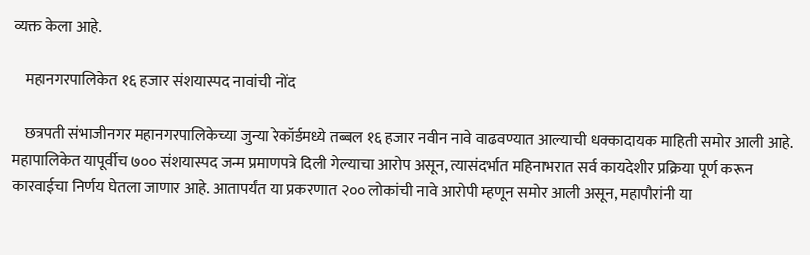व्यक्त केला आहे.

    महानगरपालिकेत १६ हजार संशयास्पद नावांची नोंद

    छत्रपती संभाजीनगर महानगरपालिकेच्या जुन्या रेकॉर्डमध्ये तब्बल १६ हजार नवीन नावे वाढवण्यात आल्याची धक्कादायक माहिती समोर आली आहे. महापालिकेत यापूर्वीच ७०० संशयास्पद जन्म प्रमाणपत्रे दिली गेल्याचा आरोप असून, त्यासंदर्भात महिनाभरात सर्व कायदेशीर प्रक्रिया पूर्ण करून कारवाईचा निर्णय घेतला जाणार आहे. आतापर्यंत या प्रकरणात २०० लोकांची नावे आरोपी म्हणून समोर आली असून, महापौरांनी या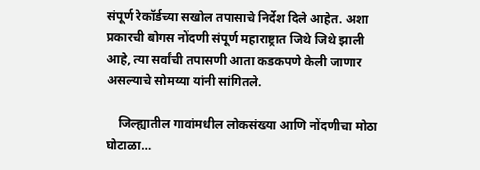संपूर्ण रेकॉर्डच्या सखोल तपासाचे निर्देश दिले आहेत. अशा प्रकारची बोगस नोंदणी संपूर्ण महाराष्ट्रात जिथे जिथे झाली आहे, त्या सर्वांची तपासणी आता कडकपणे केली जाणार असल्याचे सोमय्या यांनी सांगितले.

    जिल्ह्यातील गावांमधील लोकसंख्या आणि नोंदणीचा मोठा घोटाळा…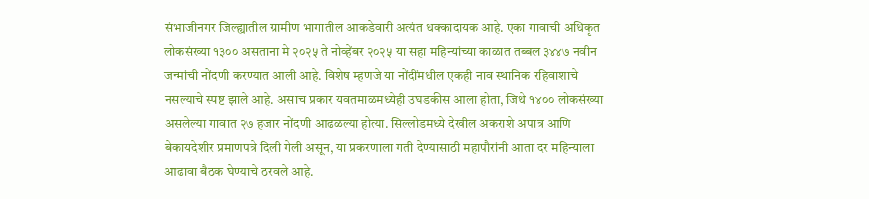संभाजीनगर जिल्ह्यातील ग्रामीण भागातील आकडेवारी अत्यंत धक्कादायक आहे. एका गावाची अधिकृत लोकसंख्या १३०० असताना मे २०२५ ते नोव्हेंबर २०२५ या सहा महिन्यांच्या काळात तब्बल ३४४७ नवीन जन्मांची नोंदणी करण्यात आली आहे. विशेष म्हणजे या नोंदींमधील एकही नाव स्थानिक रहिवाशाचे नसल्याचे स्पष्ट झाले आहे. असाच प्रकार यवतमाळमध्येही उघडकीस आला होता, जिथे १४०० लोकसंख्या असलेल्या गावात २७ हजार नोंदणी आढळल्या होत्या. सिल्लोडमध्ये देखील अकराशे अपात्र आणि बेकायदेशीर प्रमाणपत्रे दिली गेली असून, या प्रकरणाला गती देण्यासाठी महापौरांनी आता दर महिन्याला आढावा बैठक घेण्याचे ठरवले आहे.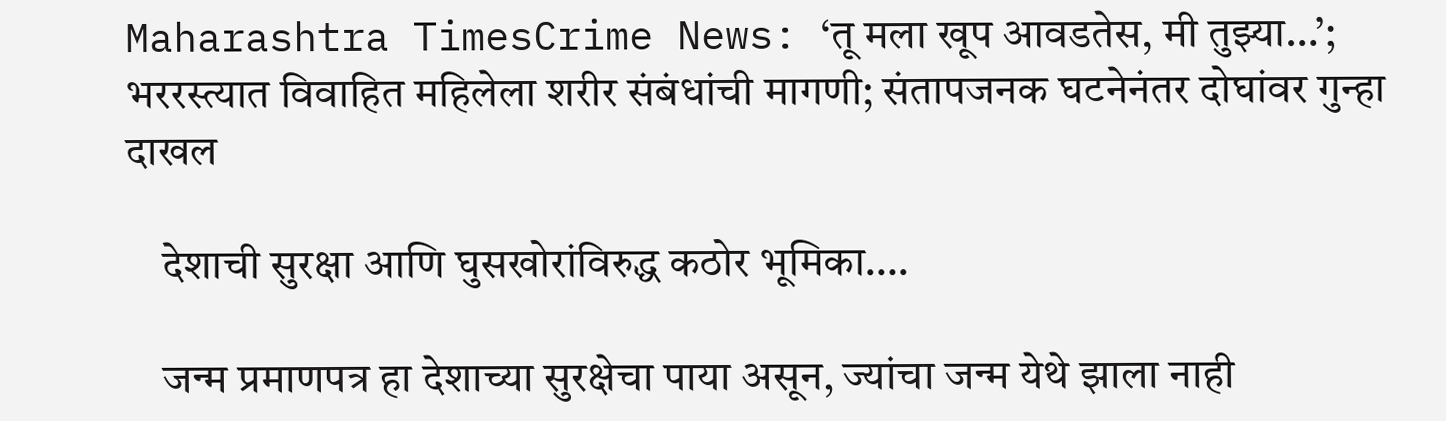Maharashtra TimesCrime News: ‘तू मला खूप आवडतेस, मी तुझ्या…’; भररस्त्यात विवाहित महिलेला शरीर संबंधांची मागणी; संतापजनक घटनेनंतर दोघांवर गुन्हा दाखल

    देशाची सुरक्षा आणि घुसखोरांविरुद्ध कठोर भूमिका….

    जन्म प्रमाणपत्र हा देशाच्या सुरक्षेचा पाया असून, ज्यांचा जन्म येथे झाला नाही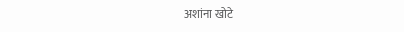अशांना खोटे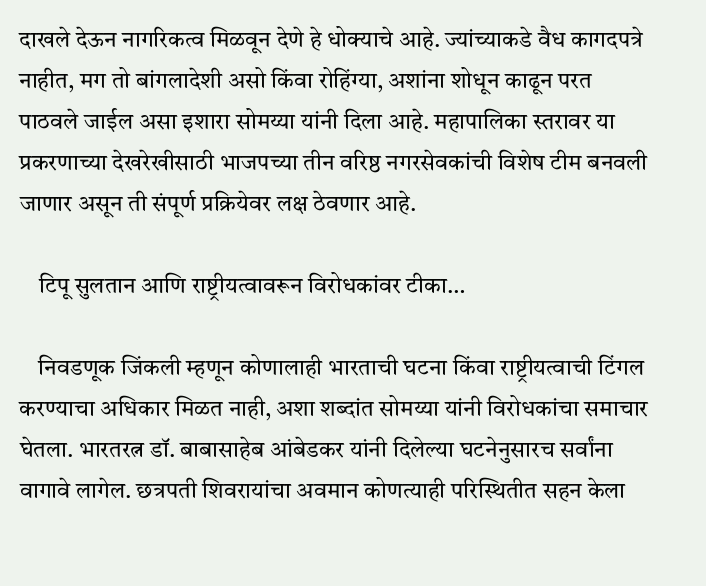दाखले देऊन नागरिकत्व मिळवून देणे हे धोक्याचे आहे. ज्यांच्याकडे वैध कागदपत्रे नाहीत, मग तो बांगलादेशी असो किंवा रोहिंग्या, अशांना शोधून काढून परत पाठवले जाईल असा इशारा सोमय्या यांनी दिला आहे. महापालिका स्तरावर या प्रकरणाच्या देखरेखीसाठी भाजपच्या तीन वरिष्ठ नगरसेवकांची विशेष टीम बनवली जाणार असून ती संपूर्ण प्रक्रियेवर लक्ष ठेवणार आहे.

    टिपू सुलतान आणि राष्ट्रीयत्वावरून विरोधकांवर टीका…

    निवडणूक जिंकली म्हणून कोणालाही भारताची घटना किंवा राष्ट्रीयत्वाची टिंगल करण्याचा अधिकार मिळत नाही, अशा शब्दांत सोमय्या यांनी विरोधकांचा समाचार घेतला. भारतरत्न डॉ. बाबासाहेब आंबेडकर यांनी दिलेल्या घटनेनुसारच सर्वांना वागावे लागेल. छत्रपती शिवरायांचा अवमान कोणत्याही परिस्थितीत सहन केला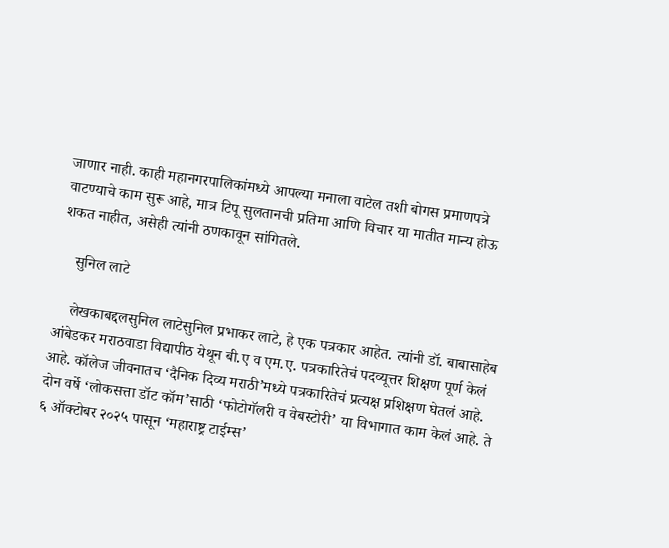जाणार नाही. काही महानगरपालिकांमध्ये आपल्या मनाला वाटेल तशी बोगस प्रमाणपत्रे वाटण्याचे काम सुरू आहे, मात्र टिपू सुलतानची प्रतिमा आणि विचार या मातीत मान्य होऊ शकत नाहीत, असेही त्यांनी ठणकावून सांगितले.

    सुनिल लाटे

    लेखकाबद्दलसुनिल लाटेसुनिल प्रभाकर लाटे, हे एक पत्रकार आहेत. त्यांनी डॉ. बाबासाहेब आंबेडकर मराठवाडा विद्यापीठ येथून बी.ए व एम.ए. पत्रकारितेचं पदव्यूत्तर शिक्षण पूर्ण केलं आहे. कॉलेज जीवनातच ‘दैनिक दिव्य मराठी’मध्ये पत्रकारितेचं प्रत्यक्ष प्रशिक्षण घेतलं आहे. दोन वर्षे ‘लोकसत्ता डॉट कॉम’साठी ‘फोटोगॅलरी व वेबस्टोरी’ या विभागात काम केलं आहे. ते ६ ऑक्टोबर २०२५ पासून ‘महाराष्ट्र टाईम्स’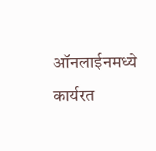ऑनलाईनमध्ये कार्यरत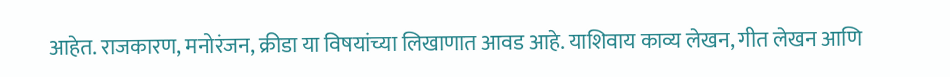आहेत. राजकारण, मनोरंजन, क्रीडा या विषयांच्या लिखाणात आवड आहे. याशिवाय काव्य लेखन, गीत लेखन आणि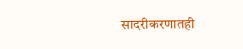सादरीकरणातही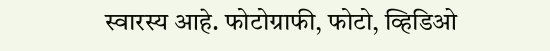स्वारस्य आहे. फोटोग्राफी, फोटो, व्हिडिओ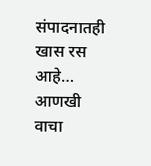संपादनातही खास रस आहे… आणखी वाचा